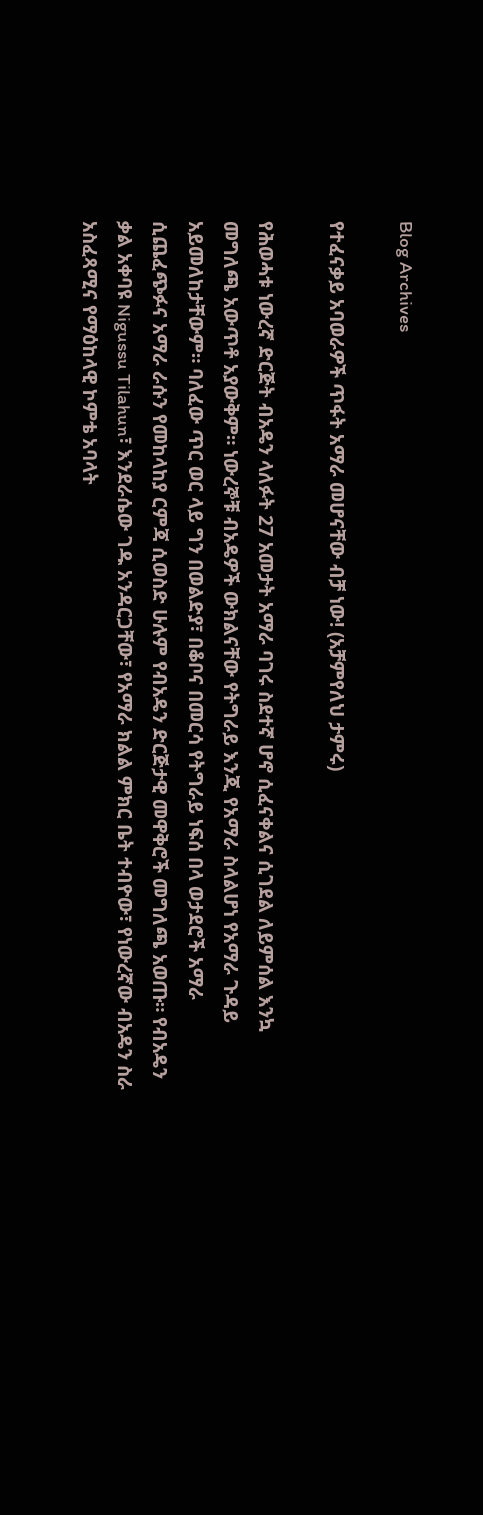Blog Archives

የተፈናቃይ አባወራዎች ጥፋት አማራ መሆናቸው ብቻ ነው! (አቻምየለህ ታምሩ)

የሕወሓቱ ነውረኛ ድርጅት ብአዴን ላለፉት 27 አመታት አማራ ባገሩ ስደተኛ ሆኖ ሲፈናቀልና ሲገደል ለይምሰል እንኳ መግለጫ አውጥቶ አያውቅም። ነውረኞቹ ብአዴዎች ውክልናቸው የትግራይ እንጂ የአማራ ስላልሆነ የአማራ ጉዳይ አይመለከታቸውም። ባለፈው ጥር ወር ላይ ግን በወልድያ፣ በቆቦና በመርሳ የትግራይ ነፍሰ በላ ወታደሮች አማራ ሲጨፈጭፉና አማራ ራሱን የመከላከያ ርምጃ ሲወስድ ሁሉም የብአዴን ድርጅታዊ መዋቅሮች መግለጫ አወጡ። የብአዴን ቃል አቀባዩ Nigussu Tilahun፣ እንደራሴው ገዱ አንዳርጋቸው፣ የአማራ ክልል ምክር ቤት ተብዮው፣ የነውረኛው ብአዴን ስራ አስፈጻሚና የማዕከላዊ ኮምቴ አባላት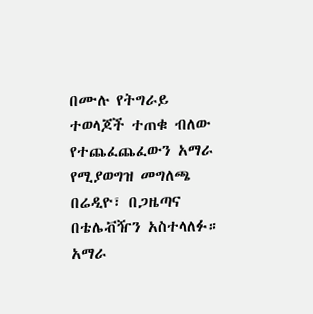በሙሉ የትግራይ ተወላጆች ተጠቁ ብለው የተጨፈጨፈውን አማራ የሚያወግዝ መግለጫ በሬዲዮ፣ በጋዜጣና በቴሌቭዥን አስተላለፉ። አማራ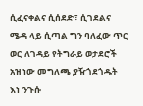ሲፈናቀልና ሲሰደድ፣ ሲገደልና ሜዳ ላይ ሲጣል ግን ባለፈው ጥር ወር ለገዳይ የትግራይ ወታደሮች አዝነው መግለጫ ያዥጎደጎዱት እነ ንጉሱ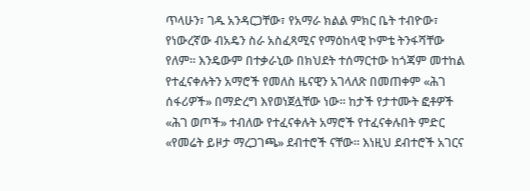ጥላሁን፣ ገዱ አንዳርጋቸው፣ የአማራ ክልል ምክር ቤት ተብዮው፣ የነውረኛው ብአዴን ስራ አስፈጻሚና የማዕከላዊ ኮምቴ ትንፋሻቸው የለም። እንዴውም በተቃራኒው በክህደት ተሰማርተው ከጎጃም መተከል የተፈናቀሉትን አማሮች የመለስ ዜናዊን አገላለጽ በመጠቀም «ሕገ ሰፋሪዎች» በማድረግ እየወነጀሏቸው ነው። ከታች የታተሙት ፎቶዎች «ሕገ ወጦች» ተብለው የተፈናቀሉት አማሮች የተፈናቀሉበት ምድር «የመሬት ይዞታ ማረጋገጫ» ደብተሮች ናቸው። እነዚህ ደብተሮች አገርና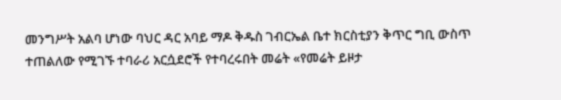መንግሥት አልባ ሆነው ባህር ዳር አባይ ማዶ ቅዱስ ገብርኤል ቤተ ክርስቲያን ቅጥር ግቢ ውስጥ ተጠልለው የሚገኙ ተባራሪ አርሷደሮች የተባረሩበት መሬት «የመሬት ይዞታ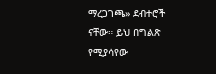ማረጋገጫ» ደብተሮች ናቸው። ይህ በግልጽ የሚያሳየው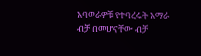አባወራዎቹ የተባረሩት አማራ ብቻ በመሆናቸው ብቻ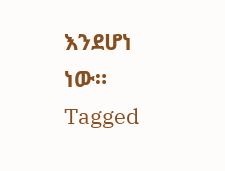እንደሆነ ነው።
Tagged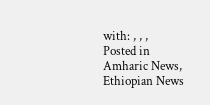with: , , ,
Posted in Amharic News, Ethiopian News